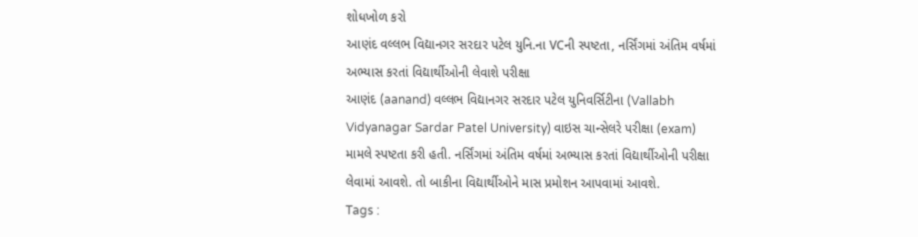શોધખોળ કરો
આણંદ વલ્લભ વિદ્યાનગર સરદાર પટેલ યુનિ.ના VCની સ્પષ્ટતા, નર્સિંગમાં અંતિમ વર્ષમાં અભ્યાસ કરતાં વિદ્યાર્થીઓની લેવાશે પરીક્ષા
આણંદ (aanand) વલ્લભ વિદ્યાનગર સરદાર પટેલ યુનિવર્સિટીના (Vallabh Vidyanagar Sardar Patel University) વાઇસ ચાન્સેલરે પરીક્ષા (exam) મામલે સ્પષ્ટતા કરી હતી. નર્સિંગમાં અંતિમ વર્ષમાં અભ્યાસ કરતાં વિદ્યાર્થીઓની પરીક્ષા લેવામાં આવશે. તો બાકીના વિદ્યાર્થીઓને માસ પ્રમોશન આપવામાં આવશે.
Tags :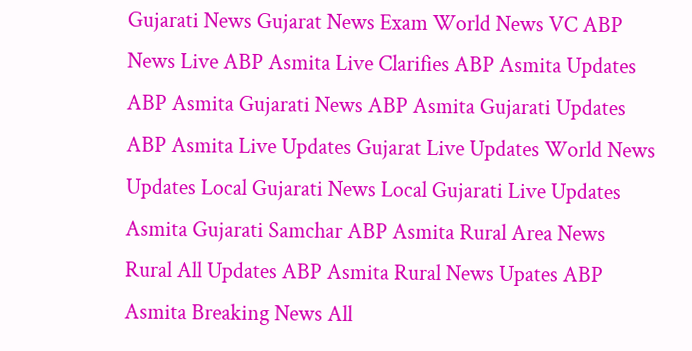Gujarati News Gujarat News Exam World News VC ABP News Live ABP Asmita Live Clarifies ABP Asmita Updates ABP Asmita Gujarati News ABP Asmita Gujarati Updates ABP Asmita Live Updates Gujarat Live Updates World News Updates Local Gujarati News Local Gujarati Live Updates Asmita Gujarati Samchar ABP Asmita Rural Area News Rural All Updates ABP Asmita Rural News Upates ABP Asmita Breaking News All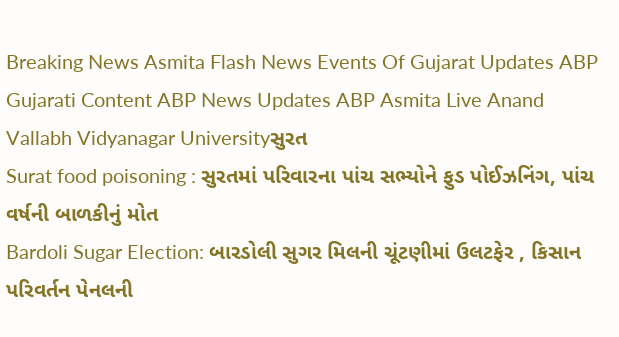Breaking News Asmita Flash News Events Of Gujarat Updates ABP Gujarati Content ABP News Updates ABP Asmita Live Anand Vallabh Vidyanagar Universityસુરત
Surat food poisoning : સુરતમાં પરિવારના પાંચ સભ્યોને ફુડ પોઈઝનિંગ, પાંચ વર્ષની બાળકીનું મોત
Bardoli Sugar Election: બારડોલી સુગર મિલની ચૂંટણીમાં ઉલટફેર , કિસાન પરિવર્તન પેનલની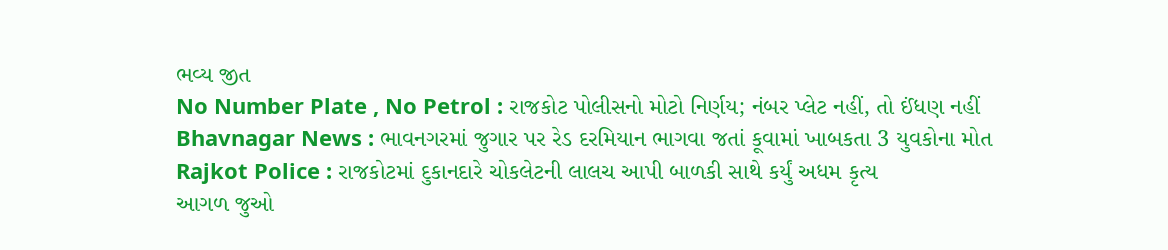ભવ્ય જીત
No Number Plate , No Petrol : રાજકોટ પોલીસનો મોટો નિર્ણય; નંબર પ્લેટ નહીં, તો ઈંધણ નહીં
Bhavnagar News : ભાવનગરમાં જુગાર પર રેડ દરમિયાન ભાગવા જતાં કૂવામાં ખાબકતા 3 યુવકોના મોત
Rajkot Police : રાજકોટમાં દુકાનદારે ચોકલેટની લાલચ આપી બાળકી સાથે કર્યું અધમ કૃત્ય
આગળ જુઓ